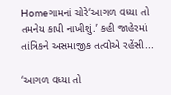Homeગામનાં ચોરે‘આગળ વધ્યા તો તમનેય કાપી નાખીશું.’ કહી જાહેરમાં તાંત્રિકને અસમાજીક તત્વોએ રહેંસી...

‘આગળ વધ્યા તો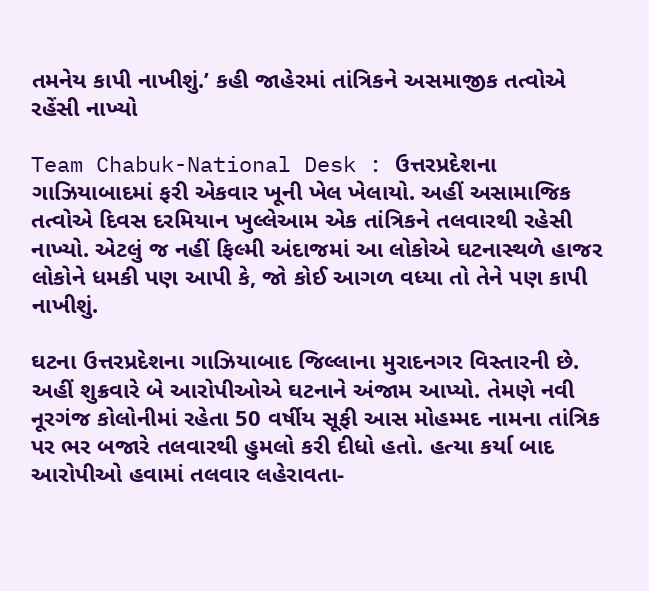તમનેય કાપી નાખીશું.’ કહી જાહેરમાં તાંત્રિકને અસમાજીક તત્વોએ રહેંસી નાખ્યો

Team Chabuk-National Desk : ઉત્તરપ્રદેશના ગાઝિયાબાદમાં ફરી એકવાર ખૂની ખેલ ખેલાયો. અહીં અસામાજિક તત્વોએ દિવસ દરમિયાન ખુલ્લેઆમ એક તાંત્રિકને તલવારથી રહેસી નાખ્યો. એટલું જ નહીં ફિલ્મી અંદાજમાં આ લોકોએ ઘટનાસ્થળે હાજર લોકોને ધમકી પણ આપી કે, જો કોઈ આગળ વધ્યા તો તેને પણ કાપી નાખીશું.

ઘટના ઉત્તરપ્રદેશના ગાઝિયાબાદ જિલ્લાના મુરાદનગર વિસ્તારની છે. અહીં શુક્રવારે બે આરોપીઓએ ઘટનાને અંજામ આપ્યો. તેમણે નવી નૂરગંજ કોલોનીમાં રહેતા 50 વર્ષીય સૂફી આસ મોહમ્મદ નામના તાંત્રિક પર ભર બજારે તલવારથી હુમલો કરી દીધો હતો. હત્યા કર્યા બાદ આરોપીઓ હવામાં તલવાર લહેરાવતા-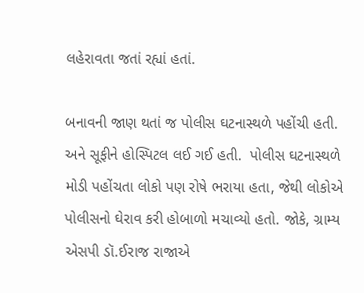લહેરાવતા જતાં રહ્યાં હતાં.

બનાવની જાણ થતાં જ પોલીસ ઘટનાસ્થળે પહોંચી હતી. અને સૂફીને હોસ્પિટલ લઈ ગઈ હતી.  પોલીસ ઘટનાસ્થળે મોડી પહોંચતા લોકો પણ રોષે ભરાયા હતા, જેથી લોકોએ પોલીસનો ઘેરાવ કરી હોબાળો મચાવ્યો હતો. જોકે, ગ્રામ્ય એસપી ડૉ.ઈરાજ રાજાએ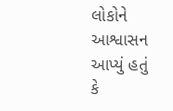લોકોને આશ્વાસન આપ્યું હતું કે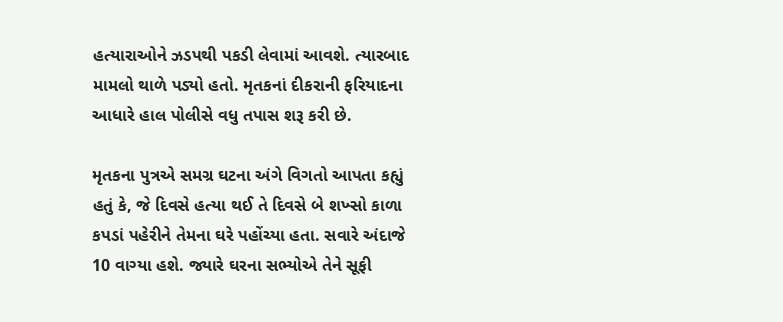હત્યારાઓને ઝડપથી પકડી લેવામાં આવશે. ત્યારબાદ મામલો થાળે પડ્યો હતો. મૃતકનાં દીકરાની ફરિયાદના આધારે હાલ પોલીસે વધુ તપાસ શરૂ કરી છે.

મૃતકના પુત્રએ સમગ્ર ઘટના અંગે વિગતો આપતા કહ્યું હતું કે, જે દિવસે હત્યા થઈ તે દિવસે બે શખ્સો કાળા કપડાં પહેરીને તેમના ઘરે પહોંચ્યા હતા. સવારે અંદાજે 10 વાગ્યા હશે. જ્યારે ઘરના સભ્યોએ તેને સૂફી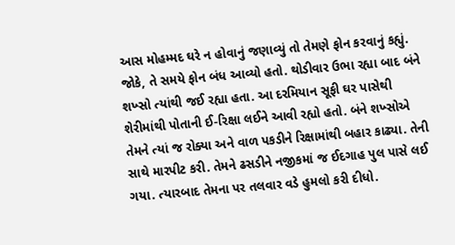આસ મોહમ્મદ ઘરે ન હોવાનું જણાવ્યું તો તેમણે ફોન કરવાનું કહ્યું. જોકે, તે સમયે ફોન બંધ આવ્યો હતો. થોડીવાર ઉભા રહ્યા બાદ બંને શખ્સો ત્યાંથી જઈ રહ્યા હતા. આ દરમિયાન સૂફી ઘર પાસેથી શેરીમાંથી પોતાની ઈ-રિક્ષા લઈને આવી રહ્યો હતો. બંને શખ્સોએ તેમને ત્યાં જ રોક્યા અને વાળ પકડીને રિક્ષામાંથી બહાર કાઢ્યા. તેની સાથે મારપીટ કરી. તેમને ઢસડીને નજીકમાં જ ઈદગાહ પુલ પાસે લઈ ગયા. ત્યારબાદ તેમના પર તલવાર વડે હુમલો કરી દીધો.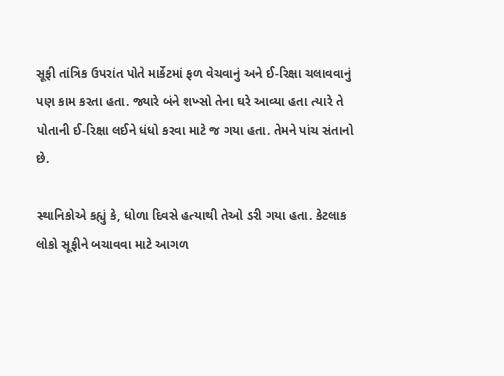સૂફી તાંત્રિક ઉપરાંત પોતે માર્કેટમાં ફળ વેચવાનું અને ઈ-રિક્ષા ચલાવવાનું પણ કામ કરતા હતા. જ્યારે બંને શખ્સો તેના ઘરે આવ્યા હતા ત્યારે તે પોતાની ઈ-રિક્ષા લઈને ધંધો કરવા માટે જ ગયા હતા. તેમને પાંચ સંતાનો છે.

સ્થાનિકોએ કહ્યું કે, ધોળા દિવસે હત્યાથી તેઓ ડરી ગયા હતા. કેટલાક લોકો સૂફીને બચાવવા માટે આગળ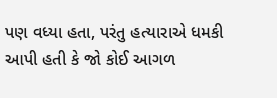પણ વધ્યા હતા, પરંતુ હત્યારાએ ધમકી આપી હતી કે જો કોઈ આગળ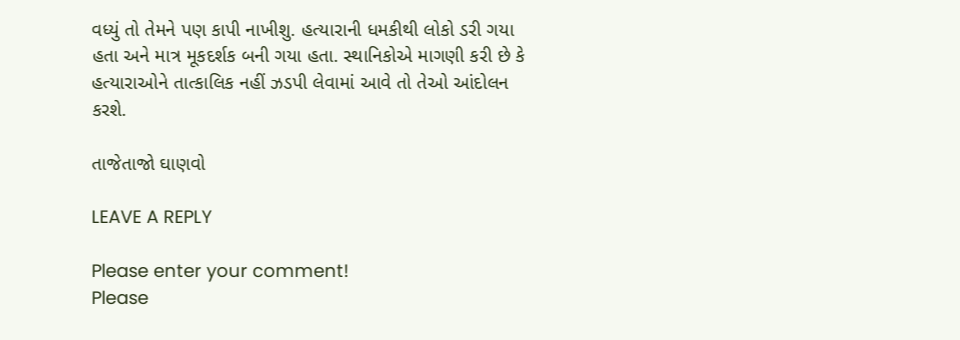વધ્યું તો તેમને પણ કાપી નાખીશુ. હત્યારાની ધમકીથી લોકો ડરી ગયા હતા અને માત્ર મૂકદર્શક બની ગયા હતા. સ્થાનિકોએ માગણી કરી છે કે હત્યારાઓને તાત્કાલિક નહીં ઝડપી લેવામાં આવે તો તેઓ આંદોલન કરશે.

તાજેતાજો ઘાણવો

LEAVE A REPLY

Please enter your comment!
Please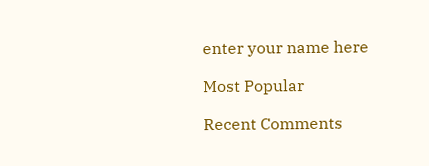enter your name here

Most Popular

Recent Comments